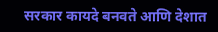सरकार कायदे बनवते आणि देशात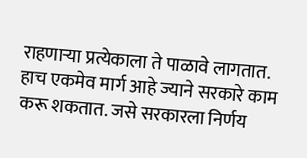राहणाऱ्या प्रत्येकाला ते पाळावे लागतात. हाच एकमेव मार्ग आहे ज्याने सरकारे काम करू शकतात. जसे सरकारला निर्णय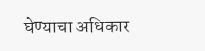घेण्याचा अधिकार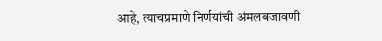आहे, त्याचप्रमाणे निर्णयांची अंमलबजावणी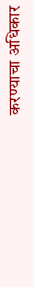करण्याचा अधिकार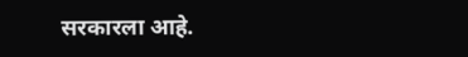सरकारला आहे.